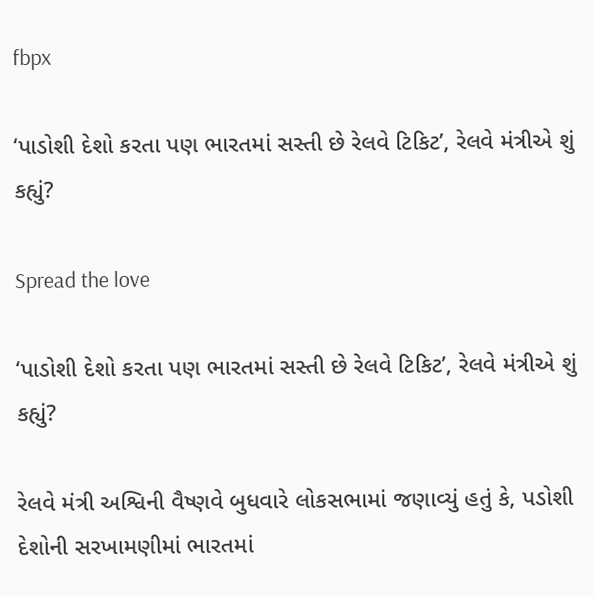fbpx

‘પાડોશી દેશો કરતા પણ ભારતમાં સસ્તી છે રેલવે ટિકિટ’, રેલવે મંત્રીએ શું કહ્યું?

Spread the love

‘પાડોશી દેશો કરતા પણ ભારતમાં સસ્તી છે રેલવે ટિકિટ’, રેલવે મંત્રીએ શું કહ્યું?

રેલવે મંત્રી અશ્વિની વૈષ્ણવે બુધવારે લોકસભામાં જણાવ્યું હતું કે, પડોશી દેશોની સરખામણીમાં ભારતમાં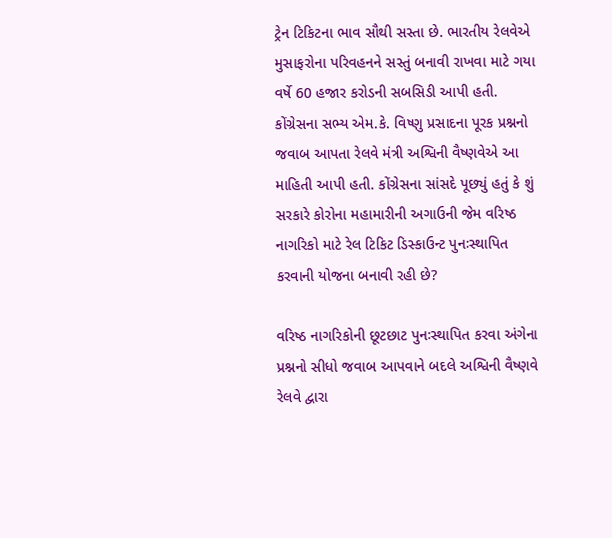ટ્રેન ટિકિટના ભાવ સૌથી સસ્તા છે. ભારતીય રેલવેએ મુસાફરોના પરિવહનને સસ્તું બનાવી રાખવા માટે ગયા વર્ષે 60 હજાર કરોડની સબસિડી આપી હતી. કોંગ્રેસના સભ્ય એમ.કે. વિષ્ણુ પ્રસાદના પૂરક પ્રશ્નનો જવાબ આપતા રેલવે મંત્રી અશ્વિની વૈષ્ણવેએ આ માહિતી આપી હતી. કોંગ્રેસના સાંસદે પૂછ્યું હતું કે શું સરકારે કોરોના મહામારીની અગાઉની જેમ વરિષ્ઠ નાગરિકો માટે રેલ ટિકિટ ડિસ્કાઉન્ટ પુનઃસ્થાપિત કરવાની યોજના બનાવી રહી છે?

વરિષ્ઠ નાગરિકોની છૂટછાટ પુનઃસ્થાપિત કરવા અંગેના પ્રશ્નનો સીધો જવાબ આપવાને બદલે અશ્વિની વૈષ્ણવે રેલવે દ્વારા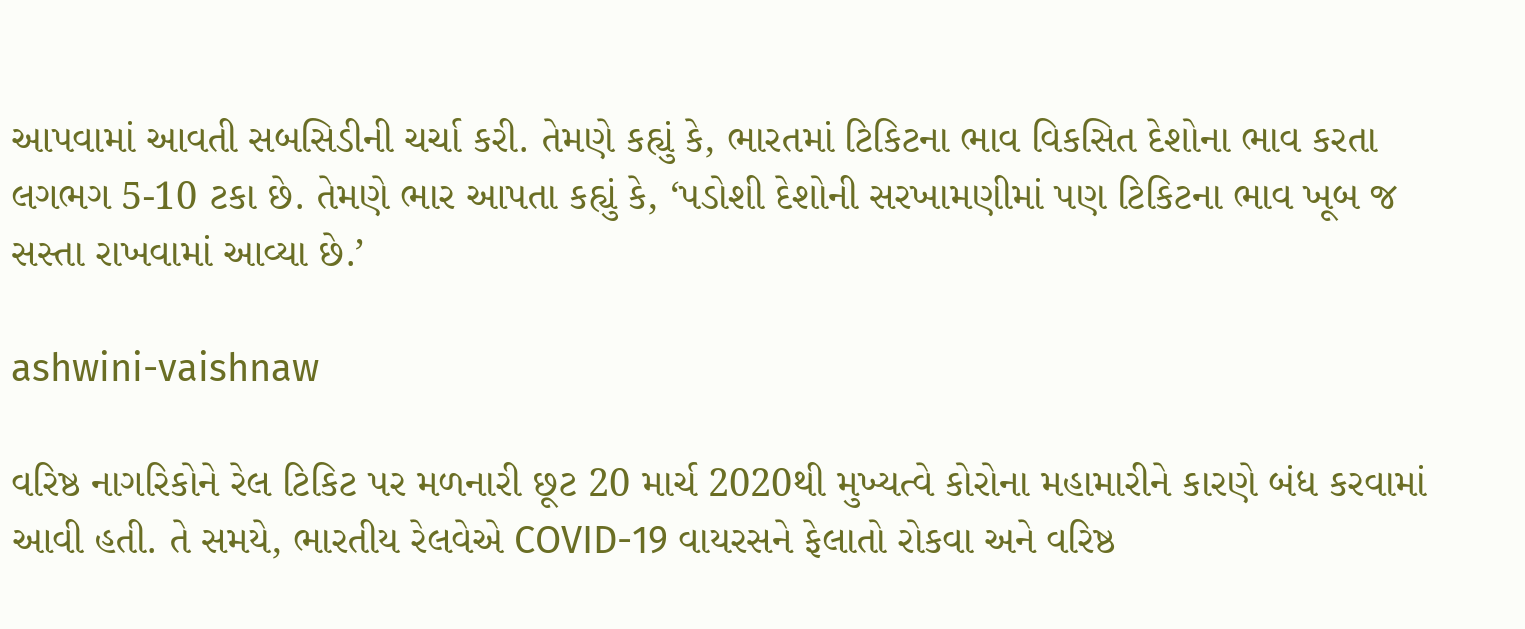આપવામાં આવતી સબસિડીની ચર્ચા કરી. તેમણે કહ્યું કે, ભારતમાં ટિકિટના ભાવ વિકસિત દેશોના ભાવ કરતા લગભગ 5-10 ટકા છે. તેમણે ભાર આપતા કહ્યું કે, ‘પડોશી દેશોની સરખામણીમાં પણ ટિકિટના ભાવ ખૂબ જ સસ્તા રાખવામાં આવ્યા છે.’

ashwini-vaishnaw

વરિષ્ઠ નાગરિકોને રેલ ટિકિટ પર મળનારી છૂટ 20 માર્ચ 2020થી મુખ્યત્વે કોરોના મહામારીને કારણે બંધ કરવામાં આવી હતી. તે સમયે, ભારતીય રેલવેએ COVID-19 વાયરસને ફેલાતો રોકવા અને વરિષ્ઠ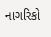નાગરિકો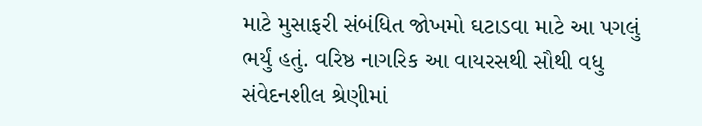માટે મુસાફરી સંબંધિત જોખમો ઘટાડવા માટે આ પગલું ભર્યું હતું. વરિષ્ઠ નાગરિક આ વાયરસથી સૌથી વધુ સંવેદનશીલ શ્રેણીમાં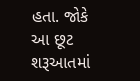હતા. જોકે આ છૂટ શરૂઆતમાં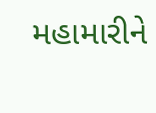મહામારીને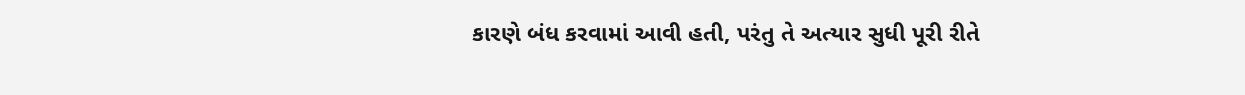કારણે બંધ કરવામાં આવી હતી, પરંતુ તે અત્યાર સુધી પૂરી રીતે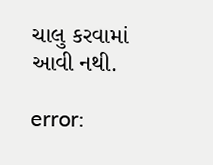ચાલુ કરવામાં આવી નથી.

error: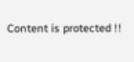Content is protected !!